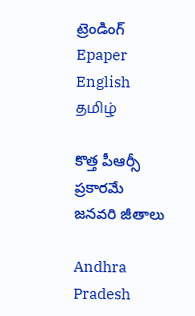ట్రెండింగ్
Epaper    English    தமிழ்

కొత్త పీఆర్సీ ప్రకారమే జనవరి జీతాలు

Andhra Pradesh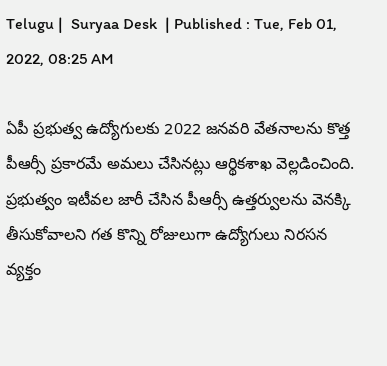Telugu |  Suryaa Desk  | Published : Tue, Feb 01, 2022, 08:25 AM

ఏపీ ప్రభుత్వ ఉద్యోగులకు 2022 జనవరి వేతనాలను కొత్త పీఆర్సీ ప్రకారమే అమలు చేసినట్లు ఆర్థికశాఖ వెల్లడించింది. ప్రభుత్వం ఇటీవల జారీ చేసిన పీఆర్సీ ఉత్తర్వులను వెనక్కి తీసుకోవాలని గత కొన్ని రోజులుగా ఉద్యోగులు నిరసన వ్యక్తం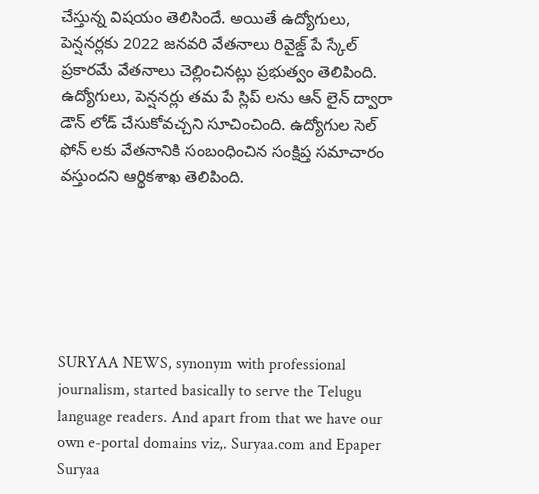చేస్తున్న విషయం తెలిసిందే. అయితే ఉద్యోగులు, పెన్షనర్లకు 2022 జనవరి వేతనాలు రివైజ్డ్ పే స్కేల్ ప్రకారమే వేతనాలు చెల్లించినట్లు ప్రభుత్వం తెలిపింది. ఉద్యోగులు, పెన్షనర్లు తమ పే స్లిప్ లను ఆన్ లైన్ ద్వారా డౌన్ లోడ్ చేసుకోవచ్చని సూచించింది. ఉద్యోగుల సెల్ ఫోన్ లకు వేతనానికి సంబంధించిన సంక్షిప్త సమాచారం వస్తుందని ఆర్థికశాఖ తెలిపింది.






SURYAA NEWS, synonym with professional journalism, started basically to serve the Telugu language readers. And apart from that we have our own e-portal domains viz,. Suryaa.com and Epaper Suryaa